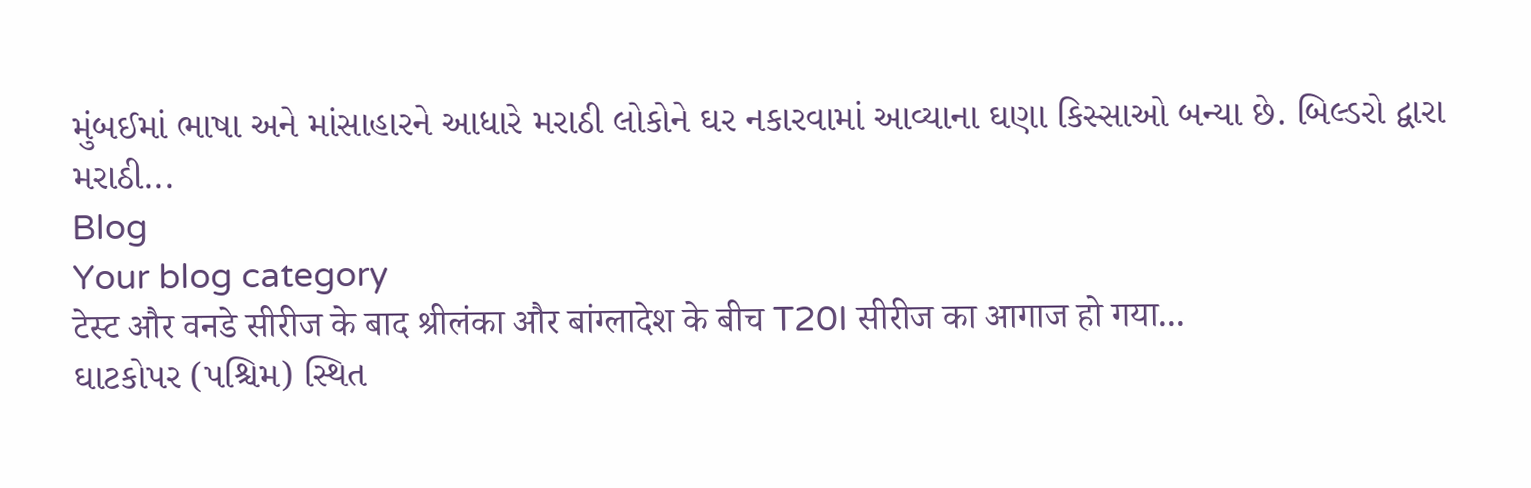મુંબઈમાં ભાષા અને માંસાહારને આધારે મરાઠી લોકોને ઘર નકારવામાં આવ્યાના ઘણા કિસ્સાઓ બન્યા છે. બિલ્ડરો દ્વારા મરાઠી...
Blog
Your blog category
टेस्ट और वनडे सीरीज के बाद श्रीलंका और बांग्लादेश के बीच T20I सीरीज का आगाज हो गया...
ઘાટકોપર (પશ્ચિમ) સ્થિત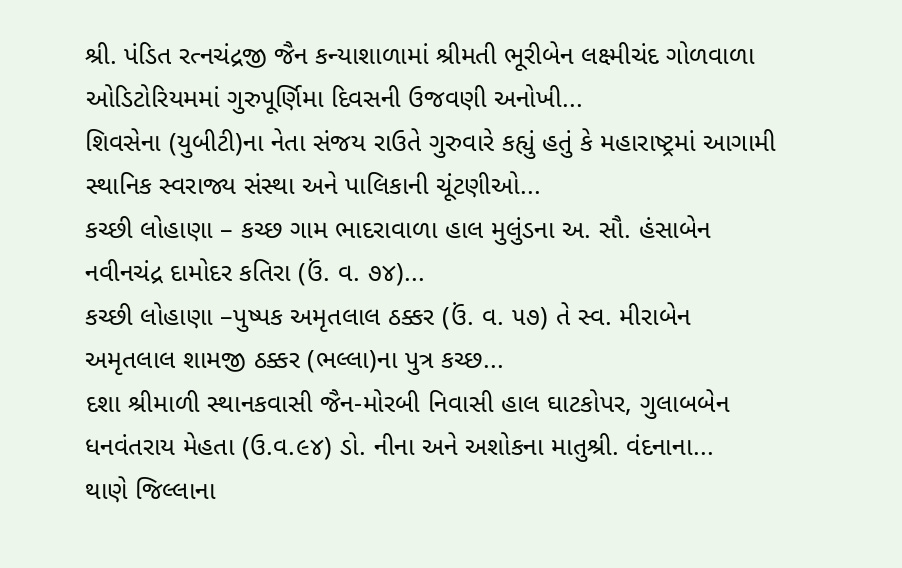શ્રી. પંડિત રત્નચંદ્રજી જૈન કન્યાશાળામાં શ્રીમતી ભૂરીબેન લક્ષ્મીચંદ ગોળવાળા ઓડિટોરિયમમાં ગુરુપૂર્ણિમા દિવસની ઉજવણી અનોખી...
શિવસેના (યુબીટી)ના નેતા સંજય રાઉતે ગુરુવારે કહ્યું હતું કે મહારાષ્ટ્રમાં આગામી સ્થાનિક સ્વરાજ્ય સંસ્થા અને પાલિકાની ચૂંટણીઓ...
કચ્છી લોહાણા – કચ્છ ગામ ભાદરાવાળા હાલ મુલુંડના અ. સૌ. હંસાબેન નવીનચંદ્ર દામોદર કતિરા (ઉં. વ. ૭૪)...
કચ્છી લોહાણા –પુષ્પક અમૃતલાલ ઠક્કર (ઉં. વ. ૫૭) તે સ્વ. મીરાબેન અમૃતલાલ શામજી ઠક્કર (ભલ્લા)ના પુત્ર કચ્છ...
દશા શ્રીમાળી સ્થાનકવાસી જૈન-મોરબી નિવાસી હાલ ઘાટકોપર, ગુલાબબેન ધનવંતરાય મેહતા (ઉ.વ.૯૪) ડો. નીના અને અશોકના માતુશ્રી. વંદનાના...
થાણે જિલ્લાના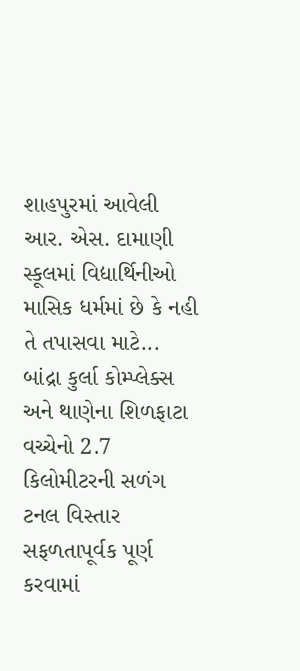શાહપુરમાં આવેલી આર. એસ. દામાણી સ્કૂલમાં વિદ્યાર્થિનીઓ માસિક ધર્મમાં છે કે નહી તે તપાસવા માટે...
બાંદ્રા કુર્લા કોમ્પ્લેક્સ અને થાણેના શિળફાટા વચ્ચેનો 2.7 કિલોમીટરની સળંગ ટનલ વિસ્તાર સફળતાપૂર્વક પૂર્ણ કરવામાં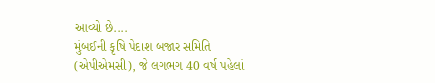આવ્યો છે....
મુંબઈની કૃષિ પેદાશ બજાર સમિતિ (એપીએમસી), જે લગભગ 40 વર્ષ પહેલાં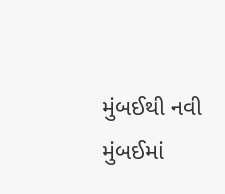મુંબઈથી નવી મુંબઈમાં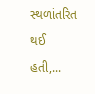સ્થળાંતરિત થઈ હતી,...